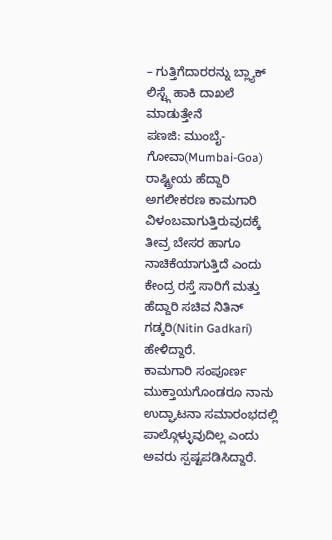– ಗುತ್ತಿಗೆದಾರರನ್ನು ಬ್ಲ್ಯಾಕ್ ಲಿಸ್ಟ್ಗೆ ಹಾಕಿ ದಾಖಲೆ ಮಾಡುತ್ತೇನೆ
ಪಣಜಿ: ಮುಂಬೈ-ಗೋವಾ(Mumbai-Goa) ರಾಷ್ಟ್ರೀಯ ಹೆದ್ದಾರಿ ಅಗಲೀಕರಣ ಕಾಮಗಾರಿ ವಿಳಂಬವಾಗುತ್ತಿರುವುದಕ್ಕೆ ತೀವ್ರ ಬೇಸರ ಹಾಗೂ ನಾಚಿಕೆಯಾಗುತ್ತಿದೆ ಎಂದು ಕೇಂದ್ರ ರಸ್ತೆ ಸಾರಿಗೆ ಮತ್ತು ಹೆದ್ದಾರಿ ಸಚಿವ ನಿತಿನ್ ಗಡ್ಕರಿ(Nitin Gadkari) ಹೇಳಿದ್ದಾರೆ.
ಕಾಮಗಾರಿ ಸಂಪೂರ್ಣ ಮುಕ್ತಾಯಗೊಂಡರೂ ನಾನು ಉದ್ಘಾಟನಾ ಸಮಾರಂಭದಲ್ಲಿ ಪಾಲ್ಗೊಳ್ಳುವುದಿಲ್ಲ ಎಂದು ಅವರು ಸ್ಪಷ್ಟಪಡಿಸಿದ್ದಾರೆ.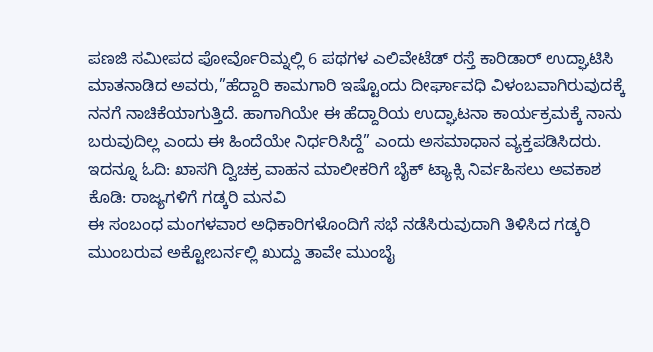ಪಣಜಿ ಸಮೀಪದ ಪೋರ್ವೊರಿಮ್ನಲ್ಲಿ 6 ಪಥಗಳ ಎಲಿವೇಟೆಡ್ ರಸ್ತೆ ಕಾರಿಡಾರ್ ಉದ್ಘಾಟಿಸಿ ಮಾತನಾಡಿದ ಅವರು,”ಹೆದ್ದಾರಿ ಕಾಮಗಾರಿ ಇಷ್ಟೊಂದು ದೀರ್ಘಾವಧಿ ವಿಳಂಬವಾಗಿರುವುದಕ್ಕೆ ನನಗೆ ನಾಚಿಕೆಯಾಗುತ್ತಿದೆ. ಹಾಗಾಗಿಯೇ ಈ ಹೆದ್ದಾರಿಯ ಉದ್ಘಾಟನಾ ಕಾರ್ಯಕ್ರಮಕ್ಕೆ ನಾನು ಬರುವುದಿಲ್ಲ ಎಂದು ಈ ಹಿಂದೆಯೇ ನಿರ್ಧರಿಸಿದ್ದೆ” ಎಂದು ಅಸಮಾಧಾನ ವ್ಯಕ್ತಪಡಿಸಿದರು. ಇದನ್ನೂ ಓದಿ: ಖಾಸಗಿ ದ್ವಿಚಕ್ರ ವಾಹನ ಮಾಲೀಕರಿಗೆ ಬೈಕ್ ಟ್ಯಾಕ್ಸಿ ನಿರ್ವಹಿಸಲು ಅವಕಾಶ ಕೊಡಿ: ರಾಜ್ಯಗಳಿಗೆ ಗಡ್ಕರಿ ಮನವಿ
ಈ ಸಂಬಂಧ ಮಂಗಳವಾರ ಅಧಿಕಾರಿಗಳೊಂದಿಗೆ ಸಭೆ ನಡೆಸಿರುವುದಾಗಿ ತಿಳಿಸಿದ ಗಡ್ಕರಿ ಮುಂಬರುವ ಅಕ್ಟೋಬರ್ನಲ್ಲಿ ಖುದ್ದು ತಾವೇ ಮುಂಬೈ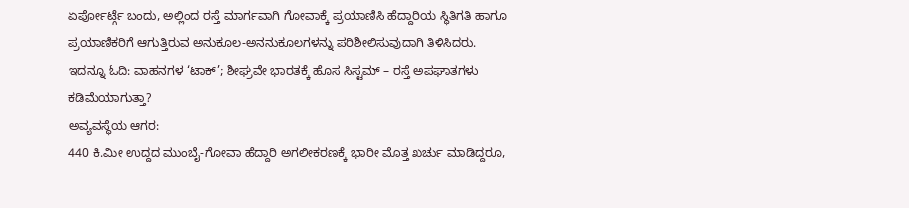ಏರ್ಪೋರ್ಟ್ಗೆ ಬಂದು, ಅಲ್ಲಿಂದ ರಸ್ತೆ ಮಾರ್ಗವಾಗಿ ಗೋವಾಕ್ಕೆ ಪ್ರಯಾಣಿಸಿ ಹೆದ್ದಾರಿಯ ಸ್ಥಿತಿಗತಿ ಹಾಗೂ ಪ್ರಯಾಣಿಕರಿಗೆ ಆಗುತ್ತಿರುವ ಅನುಕೂಲ-ಅನನುಕೂಲಗಳನ್ನು ಪರಿಶೀಲಿಸುವುದಾಗಿ ತಿಳಿಸಿದರು. ಇದನ್ನೂ ಓದಿ: ವಾಹನಗಳ ‘ಟಾಕ್’; ಶೀಘ್ರವೇ ಭಾರತಕ್ಕೆ ಹೊಸ ಸಿಸ್ಟಮ್ – ರಸ್ತೆ ಅಪಘಾತಗಳು ಕಡಿಮೆಯಾಗುತ್ತಾ?
ಅವ್ಯವಸ್ಥೆಯ ಆಗರ:
440 ಕಿ.ಮೀ ಉದ್ದದ ಮುಂಬೈ-ಗೋವಾ ಹೆದ್ದಾರಿ ಅಗಲೀಕರಣಕ್ಕೆ ಭಾರೀ ಮೊತ್ತ ಖರ್ಚು ಮಾಡಿದ್ದರೂ,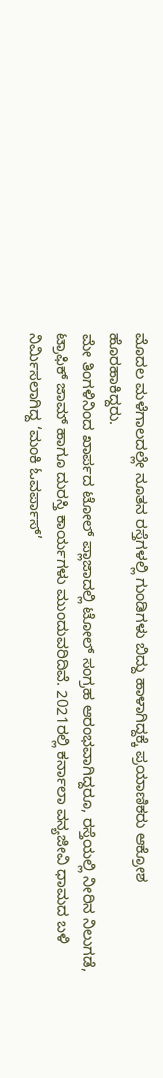ಮೊದಲ ಮಳೆಗಾಲದಲ್ಲೇ ನೂತನ ರಸ್ತೆಗಳಲ್ಲಿ ಗುಂಡಿಗಳು ಬಿದ್ದು ಹಾಳಾಗಿದ್ದಕ್ಕೆ ಪ್ರಯಾಣಿಕರು ಆಕ್ರೋಶ ಹೊರಹಾಕಿದ್ದರು.
ಮೇ ತಿಂಗಳಿನಿಂದ ಖಾರ್ಪದ ಟೋಲ್ ಪ್ಲಾಜಾದಲ್ಲಿ ಟೋಲ್ ಸಂಗ್ರಹ ಆರಂಭವಾಗಿದ್ದರೂ, ರಸ್ತೆಯಲ್ಲಿ ನೀರಿನ ನಿಲುಗಡೆ, ಟ್ರಾಫಿಕ್ ಜಾಮ್ ಹಾಗೂ ದುರಸ್ತಿ ಕಾರ್ಯಗಳು ಮುಂದುವರಿದಿವೆ. 2021ರಲ್ಲಿ ಕರ್ನಾಲಾ ವನ್ಯಜೀವಿ ಧಾಮದ ಬಳಿ ನಿರ್ಮಿಸಲಾಗಿದ್ದ ‘ಮಂಕಿ ಓವರ್ಪಾಸ್’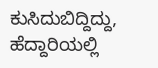ಕುಸಿದುಬಿದ್ದಿದ್ದು, ಹೆದ್ದಾರಿಯಲ್ಲಿ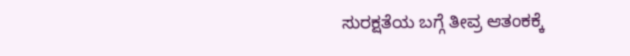ಸುರಕ್ಷತೆಯ ಬಗ್ಗೆ ತೀವ್ರ ಆತಂಕಕ್ಕೆ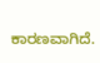ಕಾರಣವಾಗಿದೆ.